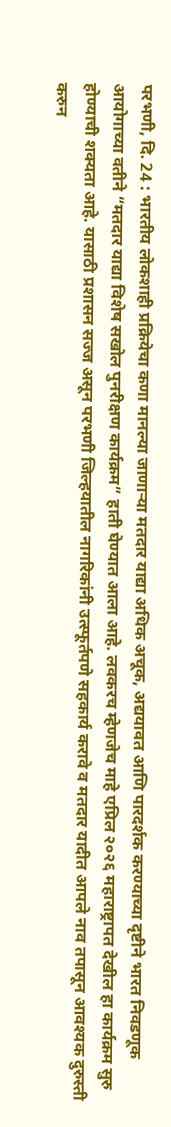परभणी, दि. 24 : भारतीय लोकशाही प्रक्रियेचा कणा मानल्या जाणाऱ्या मतदार याद्या अधिक अचूक, अद्ययावत आणि पारदर्शक करण्याच्या दृष्टीने भारत निवडणूक आयोगाच्या वतीने “मतदार याद्या विशेष सखोल पुनरीक्षण कार्यक्रम” हाती घेण्यात आला आहे. लवकरच म्हेणजेच माहे एप्रिल २०२६ महाराष्ट्रापत देखील हा कार्यक्रम सुरु होण्याची शक्यता आहे. यासाठी प्रशासन सज्ज असून परभणी जिल्हयातील नागरिकांनी उत्स्फूर्तपणे सहकार्य करावे व मतदार यादीत आपले नाव तपासून आवश्यक दुरुस्ती करुन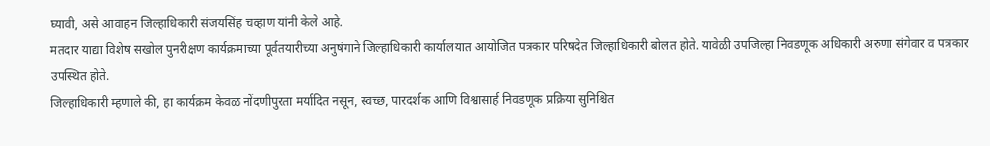घ्यावी, असे आवाहन जिल्हाधिकारी संजयसिंह चव्हाण यांनी केले आहे.
मतदार याद्या विशेष सखोल पुनरीक्षण कार्यक्रमाच्या पूर्वतयारीच्या अनुषंगाने जिल्हाधिकारी कार्यालयात आयोजित पत्रकार परिषदेत जिल्हाधिकारी बोलत होते. यावेळी उपजिल्हा निवडणूक अधिकारी अरुणा संगेवार व पत्रकार उपस्थित होते.
जिल्हाधिकारी म्हणाले की, हा कार्यक्रम केवळ नोंदणीपुरता मर्यादित नसून, स्वच्छ, पारदर्शक आणि विश्वासार्ह निवडणूक प्रक्रिया सुनिश्चित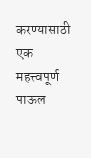करण्यासाठी एक महत्त्वपूर्ण पाऊल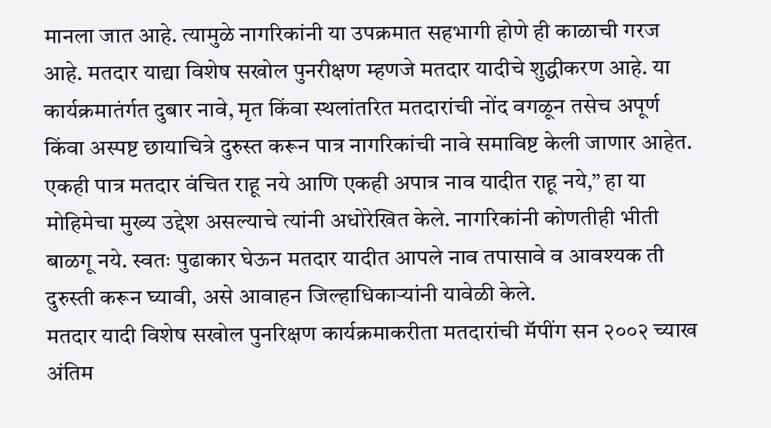मानला जात आहे. त्यामुळे नागरिकांनी या उपक्रमात सहभागी होणे ही काळाची गरज आहे. मतदार याद्या विशेष सखोल पुनरीक्षण म्हणजे मतदार यादीचे शुद्धीकरण आहे. या कार्यक्रमातंर्गत दुबार नावे, मृत किंवा स्थलांतरित मतदारांची नोंद वगळून तसेच अपूर्ण किंवा अस्पष्ट छायाचित्रे दुरुस्त करून पात्र नागरिकांची नावे समाविष्ट केली जाणार आहेत. एकही पात्र मतदार वंचित राहू नये आणि एकही अपात्र नाव यादीत राहू नये,” हा या मोहिमेचा मुख्य उद्देश असल्याचे त्यांनी अधोरेखित केले. नागरिकांनी कोणतीही भीती बाळगू नये. स्वतः पुढाकार घेऊन मतदार यादीत आपले नाव तपासावे व आवश्यक ती दुरुस्ती करून घ्यावी, असे आवाहन जिल्हाधिकाऱ्यांनी यावेळी केले.
मतदार यादी विशेष सखोल पुनरिक्षण कार्यक्रमाकरीता मतदारांची मॅपींग सन २००२ च्याख अंतिम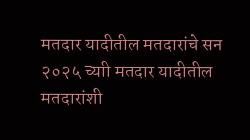मतदार यादीतील मतदारांचे सन २०२५ च्याी मतदार यादीतील मतदारांशी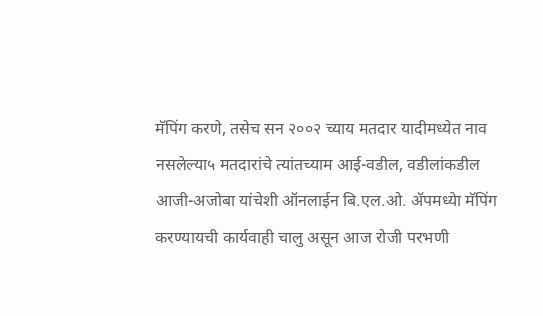मॅपिंग करणे, तसेच सन २००२ च्याय मतदार यादीमध्येत नाव नसलेल्या५ मतदारांचे त्यांतच्याम आई-वडील, वडीलांकडील आजी-अजोबा यांचेशी ऑनलाईन बि.एल.ओ. ॲपमध्येा मॅपिंग करण्यायची कार्यवाही चालु असून आज रोजी परभणी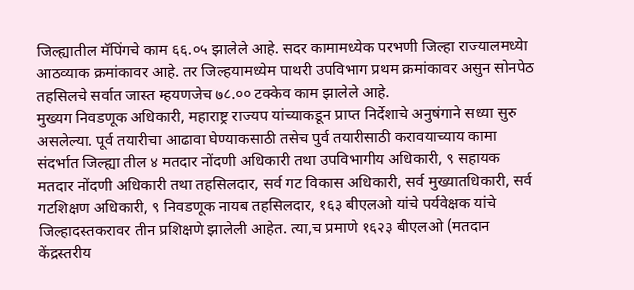जिल्ह्यातील मॅपिंगचे काम ६६.०५ झालेले आहे. सदर कामामध्येक परभणी जिल्हा राज्यालमध्येा आठव्याक क्रमांकावर आहे. तर जिल्हयामध्येम पाथरी उपविभाग प्रथम क्रमांकावर असुन सोनपेठ तहसिलचे सर्वात जास्त म्हयणजेच ७८.०० टक्केव काम झालेले आहे.
मुख्यग निवडणूक अधिकारी, महाराष्ट्र राज्यप यांच्याकडून प्राप्त निर्देशाचे अनुषंगाने सध्या सुरु असलेल्या. पूर्व तयारीचा आढावा घेण्याकसाठी तसेच पुर्व तयारीसाठी करावयाच्याय कामा संदर्भात जिल्ह्या तील ४ मतदार नोंदणी अधिकारी तथा उपविभागीय अधिकारी, ९ सहायक मतदार नोंदणी अधिकारी तथा तहसिलदार, सर्व गट विकास अधिकारी, सर्व मुख्यातधिकारी, सर्व गटशिक्षण अधिकारी, ९ निवडणूक नायब तहसिलदार, १६३ बीएलओ यांचे पर्यवेक्षक यांचे जिल्हादस्तकरावर तीन प्रशिक्षणे झालेली आहेत. त्या,च प्रमाणे १६२३ बीएलओ (मतदान केंद्रस्तरीय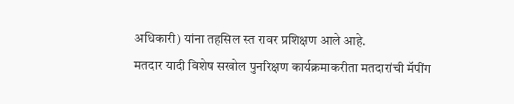अधिकारी) यांना तहसिल स्त रावर प्रशिक्षण आले आहे.
मतदार यादी विशेष सखोल पुनरिक्षण कार्यक्रमाकरीता मतदारांची मॅपींग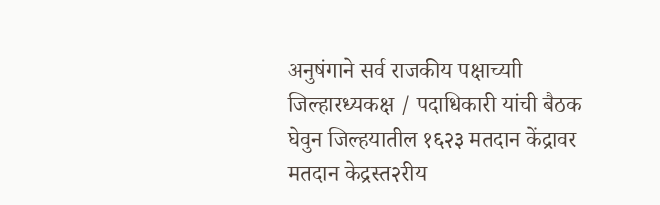अनुषंगाने सर्व राजकीय पक्षाच्याी जिल्हारध्यकक्ष / पदाधिकारी यांची बैठक घेवुन जिल्हयातील १६२३ मतदान केंद्रावर मतदान केद्रस्त२रीय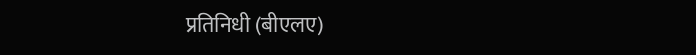प्रतिनिधी (बीएलए)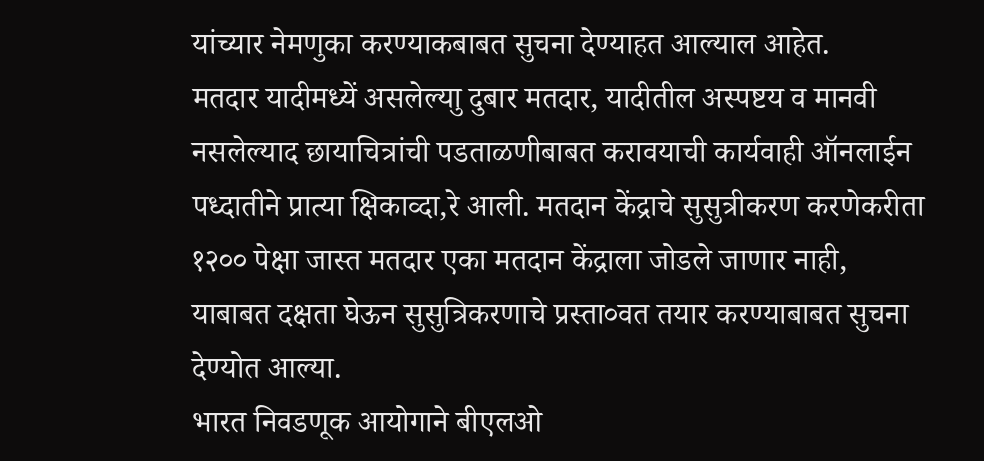यांच्यार नेमणुका करण्याकबाबत सुचना देण्याहत आल्याल आहेत.
मतदार यादीमध्यें असलेल्याु दुबार मतदार, यादीतील अस्पष्टय व मानवी नसलेल्याद छायाचित्रांची पडताळणीबाबत करावयाची कार्यवाही ऑनलाईन पध्दातीने प्रात्या क्षिकाव्दा,रे आली. मतदान केंद्राचे सुसुत्रीकरण करणेकरीता १२०० पेक्षा जास्त मतदार एका मतदान केंद्राला जोडले जाणार नाही, याबाबत दक्षता घेऊन सुसुत्रिकरणाचे प्रस्ता०वत तयार करण्याबाबत सुचना देण्योत आल्या.
भारत निवडणूक आयोगाने बीएलओ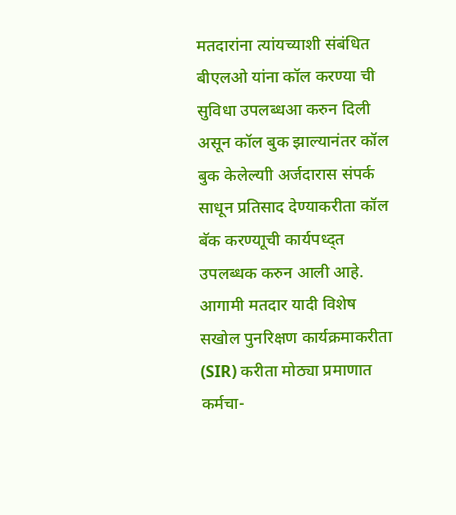मतदारांना त्यांयच्याशी संबंधित बीएलओ यांना कॉल करण्या ची सुविधा उपलब्धआ करुन दिली असून कॉल बुक झाल्यानंतर कॉल बुक केलेल्याी अर्जदारास संपर्क साधून प्रतिसाद देण्याकरीता कॉल बॅक करण्याूची कार्यपध्द्त उपलब्धक करुन आली आहे.
आगामी मतदार यादी विशेष सखोल पुनरिक्षण कार्यक्रमाकरीता (SIR) करीता मोठ्या प्रमाणात कर्मचा-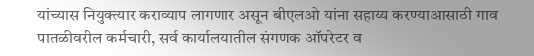यांच्यास नियुक्त्यार कराव्याप लागणार असून बीएलओ यांना सहाय्य करण्याआसाठी गाव पातळीवरील कर्मचारी, सर्व कार्यालयातील संगणक ऑपरेटर व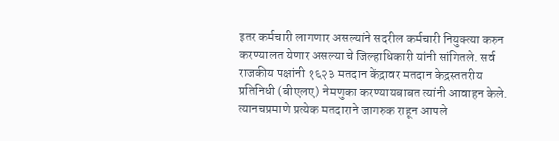इतर कर्मचारी लागणार असल्यांने सदरील कर्मचारी नियुक्त्या करुन करण्यालत येणार असल्या चे जिल्हाधिकारी यांनी सांगितले. सर्व राजकीय पक्षांनी १६२३ मतदान केंद्रावर मतदान केद्रस्ततरीय प्रतिनिधी (बीएलए) नेमणुका करण्यायबाबत त्यांनी आवाहन केले. त्यानचप्रमाणे प्रत्येक मतदाराने जागरुक राहून आपले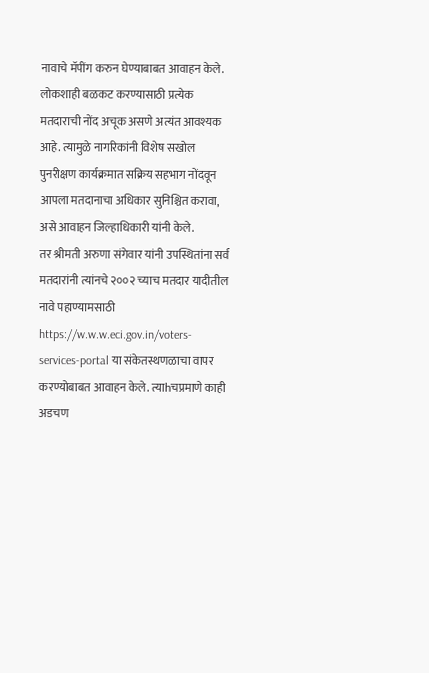नावाचे मॅपींग करुन घेण्याबाबत आवाहन केले.
लोकशाही बळकट करण्यासाठी प्रत्येक मतदाराची नोंद अचूक असणे अत्यंत आवश्यक आहे. त्यामुळे नागरिकांनी विशेष सखोल पुनरीक्षण कार्यक्रमात सक्रिय सहभाग नोंदवून आपला मतदानाचा अधिकार सुनिश्चित करावा, असे आवाहन जिल्हाधिकारी यांनी केले.
तर श्रीमती अरुणा संगेवार यांनी उपस्थितांना सर्व मतदारांनी त्यांनचे २००२ च्याच मतदार यादीतील नावे पहाण्यामसाठी https://w.w.w.eci.gov.in/voters-services-portal या संकेतस्थणळाचा वापर करण्योबाबत आवाहन केले. त्याhचप्रमाणे काही अडचण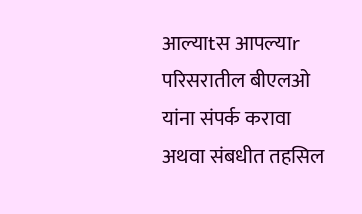आल्याtस आपल्याr परिसरातील बीएलओ यांना संपर्क करावा अथवा संबधीत तहसिल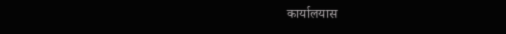कार्यालयास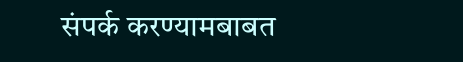संपर्क करण्यामबाबत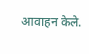आवाहन केले.